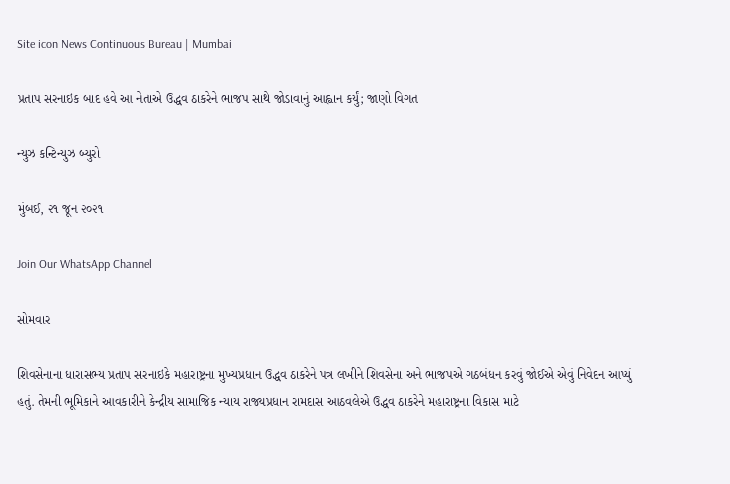Site icon News Continuous Bureau | Mumbai

પ્રતાપ સરનાઇક બાદ હવે આ નેતાએ ઉદ્ધવ ઠાકરેને ભાજપ સાથે જોડાવાનું આહ્વાન કર્યું; જાણો વિગત

ન્યુઝ કન્ટિન્યુઝ બ્યુરો

મુંબઈ, ૨૧ જૂન ૨૦૨૧

Join Our WhatsApp Channel

સોમવાર

શિવસેનાના ધારાસભ્ય પ્રતાપ સરનાઇકે મહારાષ્ટ્રના મુખ્યપ્રધાન ઉદ્ધવ ઠાકરેને પત્ર લખીને શિવસેના અને ભાજપએ ગઠબંધન કરવું જોઈએ એવું નિવેદન આપ્યું હતું. તેમની ભૂમિકાને આવકારીને કેન્દ્રીય સામાજિક ન્યાય રાજ્યપ્રધાન રામદાસ આઠવલેએ ઉદ્ધવ ઠાકરેને મહારાષ્ટ્રના વિકાસ માટે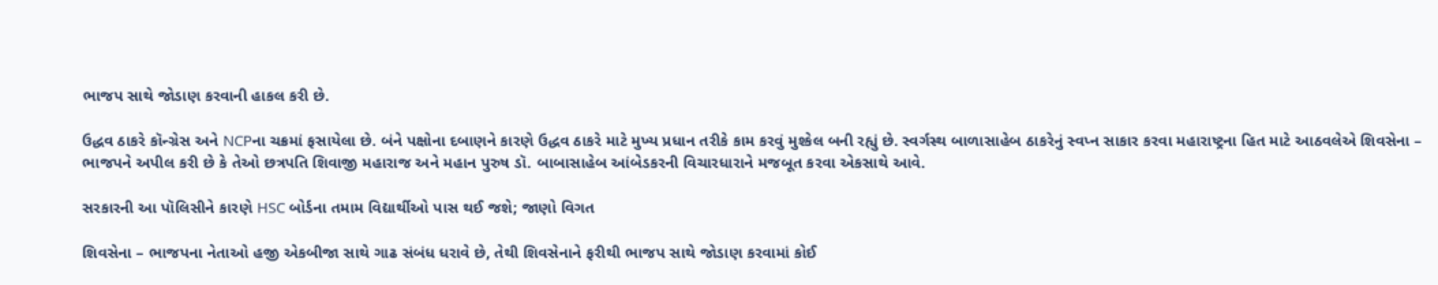ભાજપ સાથે જોડાણ કરવાની હાકલ કરી છે.

ઉદ્ધવ ઠાકરે કૉન્ગ્રેસ અને NCPના ચક્રમાં ફસાયેલા છે. બંને પક્ષોના દબાણને કારણે ઉદ્ધવ ઠાકરે માટે મુખ્ય પ્રધાન તરીકે કામ કરવું મુશ્કેલ બની રહ્યું છે. સ્વર્ગસ્થ બાળાસાહેબ ઠાકરેનું સ્વપ્ન સાકાર કરવા મહારાષ્ટ્રના હિત માટે આઠવલેએ શિવસેના – ભાજપને અપીલ કરી છે કે તેઓ છત્રપતિ શિવાજી મહારાજ અને મહાન પુરુષ ડૉ. બાબાસાહેબ આંબેડકરની વિચારધારાને મજબૂત કરવા એકસાથે આવે.

સરકારની આ પૉલિસીને કારણે HSC બોર્ડના તમામ વિદ્યાર્થીઓ પાસ થઈ જશે; જાણો વિગત

શિવસેના – ભાજપના નેતાઓ હજી એકબીજા સાથે ગાઢ સંબંધ ધરાવે છે, તેથી શિવસેનાને ફરીથી ભાજપ સાથે જોડાણ કરવામાં કોઈ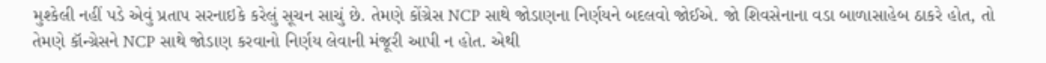મુશ્કેલી નહીં પડે એવું પ્રતાપ સરનાઇકે કરેલું સૂચન સાચું છે. તેમણે કોંગ્રેસ NCP સાથે જોડાણના નિર્ણયને બદલવો જોઈએ. જો શિવસેનાના વડા બાળાસાહેબ ઠાકરે હોત, તો તેમણે કૉન્ગ્રેસને NCP સાથે જોડાણ કરવાનો નિર્ણય લેવાની મંજૂરી આપી ન હોત. એથી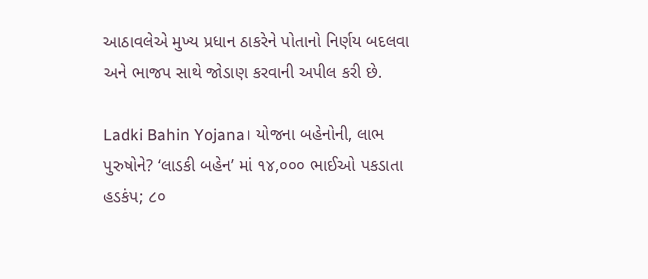આઠાવલેએ મુખ્ય પ્રધાન ઠાકરેને પોતાનો નિર્ણય બદલવા અને ભાજપ સાથે જોડાણ કરવાની અપીલ કરી છે.

Ladki Bahin Yojana। યોજના બહેનોની, લાભ પુરુષોને? ‘લાડકી બહેન’ માં ૧૪,૦૦૦ ભાઈઓ પકડાતા હડકંપ; ૮૦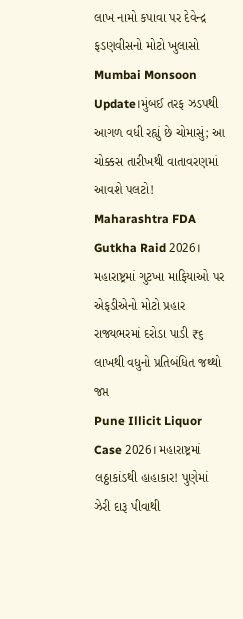લાખ નામો કપાવા પર દેવેન્દ્ર ફડણવીસનો મોટો ખુલાસો
Mumbai Monsoon Update।મુંબઈ તરફ ઝડપથી આગળ વધી રહ્યું છે ચોમાસું; આ ચોક્કસ તારીખથી વાતાવરણમાં આવશે પલટો!
Maharashtra FDA Gutkha Raid 2026। મહારાષ્ટ્રમાં ગુટખા માફિયાઓ પર એફડીએનો મોટો પ્રહાર રાજ્યભરમાં દરોડા પાડી ₹૬ લાખથી વધુનો પ્રતિબંધિત જથ્થો જપ્ત
Pune Illicit Liquor Case 2026। મહારાષ્ટ્રમાં લઠ્ઠાકાંડથી હાહાકાર! પુણેમાં ઝેરી દારૂ પીવાથી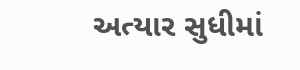અત્યાર સુધીમાં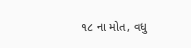૧૮ ના મોત, વધુ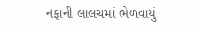નફાની લાલચમાં ભેળવાયું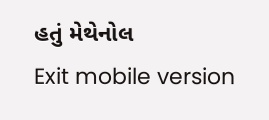હતું મેથેનોલ
Exit mobile version